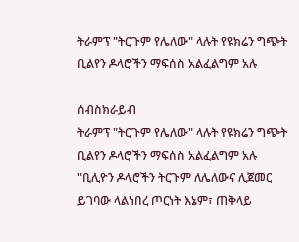ትራምፕ "ትርጉም የሌለው" ላሉት የዩክሬን ግጭት ቢልየን ዶላሮችን ማፍሰስ አልፈልግም አሉ

ሰብስክራይብ
ትራምፕ "ትርጉም የሌለው" ላሉት የዩክሬን ግጭት ቢልየን ዶላሮችን ማፍሰስ አልፈልግም አሉ "ቢሊዮን ዶላሮችን ትርጉም ለሌለውና ሊጀመር ይገባው ላልነበረ ጦርነት እኔም፣ ጠቅላይ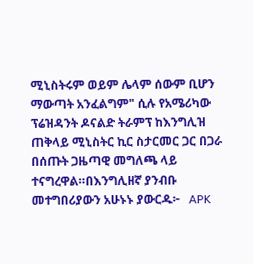ሚኒስትሩም ወይም ሌላም ሰውም ቢሆን ማውጣት አንፈልግም" ሲሉ የአሜሪካው ፕሬዝዳንት ዶናልድ ትራምፕ ከእንግሊዝ ጠቅላይ ሚኒስትር ኪር ስታርመር ጋር በጋራ በሰጡት ጋዜጣዊ መግለጫ ላይ ተናግረዋል።በእንግሊዘኛ ያንብቡ መተግበሪያውን አሁኑኑ ያውርዱ፦   APK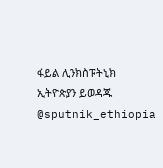ፋይል ሊንክስፑትኒክ ኢትዮጵያን ይወዳጁ @sputnik_ethiopia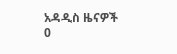አዳዲስ ዜናዎች
0